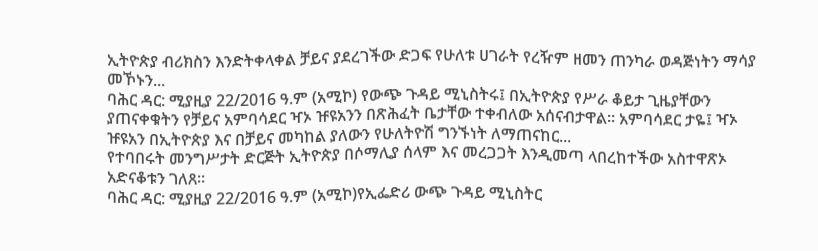ኢትዮጵያ ብሪክስን እንድትቀላቀል ቻይና ያደረገችው ድጋፍ የሁለቱ ሀገራት የረዥም ዘመን ጠንካራ ወዳጅነትን ማሳያ መኾኑን...
ባሕር ዳር: ሚያዚያ 22/2016 ዓ.ም (አሚኮ) የውጭ ጉዳይ ሚኒስትሩ፤ በኢትዮጵያ የሥራ ቆይታ ጊዜያቸውን ያጠናቀቁትን የቻይና አምባሳደር ዣኦ ዡዩአንን በጽሕፈት ቤታቸው ተቀብለው አሰናብታዋል። አምባሳደር ታዬ፤ ዣኦ ዡዩአን በኢትዮጵያ እና በቻይና መካከል ያለውን የሁለትዮሽ ግንኙነት ለማጠናከር...
የተባበሩት መንግሥታት ድርጅት ኢትዮጵያ በሶማሊያ ሰላም እና መረጋጋት እንዲመጣ ላበረከተችው አስተዋጽኦ አድናቆቱን ገለጸ።
ባሕር ዳር: ሚያዚያ 22/2016 ዓ.ም (አሚኮ)የኢፌድሪ ውጭ ጉዳይ ሚኒስትር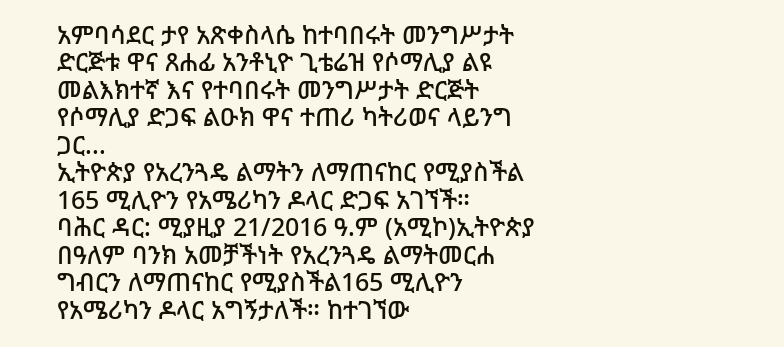አምባሳደር ታየ አጽቀስላሴ ከተባበሩት መንግሥታት ድርጅቱ ዋና ጸሐፊ አንቶኒዮ ጊቴሬዝ የሶማሊያ ልዩ መልእክተኛ እና የተባበሩት መንግሥታት ድርጅት የሶማሊያ ድጋፍ ልዑክ ዋና ተጠሪ ካትሪወና ላይንግ ጋር...
ኢትዮጵያ የአረንጓዴ ልማትን ለማጠናከር የሚያስችል 165 ሚሊዮን የአሜሪካን ዶላር ድጋፍ አገኘች።
ባሕር ዳር: ሚያዚያ 21/2016 ዓ.ም (አሚኮ)ኢትዮጵያ በዓለም ባንክ አመቻችነት የአረንጓዴ ልማትመርሐ ግብርን ለማጠናከር የሚያስችል165 ሚሊዮን የአሜሪካን ዶላር አግኝታለች። ከተገኘው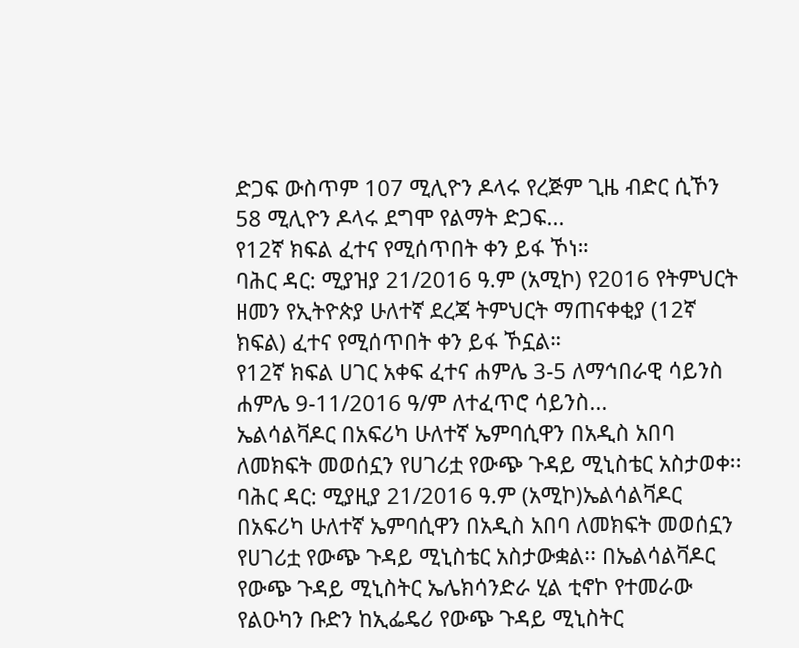ድጋፍ ውስጥም 107 ሚሊዮን ዶላሩ የረጅም ጊዜ ብድር ሲኾን 58 ሚሊዮን ዶላሩ ደግሞ የልማት ድጋፍ...
የ12ኛ ክፍል ፈተና የሚሰጥበት ቀን ይፋ ኾነ።
ባሕር ዳር: ሚያዝያ 21/2016 ዓ.ም (አሚኮ) የ2016 የትምህርት ዘመን የኢትዮጵያ ሁለተኛ ደረጃ ትምህርት ማጠናቀቂያ (12ኛ ክፍል) ፈተና የሚሰጥበት ቀን ይፋ ኾኗል።
የ12ኛ ክፍል ሀገር አቀፍ ፈተና ሐምሌ 3-5 ለማኅበራዊ ሳይንስ ሐምሌ 9-11/2016 ዓ/ም ለተፈጥሮ ሳይንስ...
ኤልሳልቫዶር በአፍሪካ ሁለተኛ ኤምባሲዋን በአዲስ አበባ ለመክፍት መወሰኗን የሀገሪቷ የውጭ ጉዳይ ሚኒስቴር አስታወቀ፡፡
ባሕር ዳር: ሚያዚያ 21/2016 ዓ.ም (አሚኮ)ኤልሳልቫዶር በአፍሪካ ሁለተኛ ኤምባሲዋን በአዲስ አበባ ለመክፍት መወሰኗን የሀገሪቷ የውጭ ጉዳይ ሚኒስቴር አስታውቋል፡፡ በኤልሳልቫዶር የውጭ ጉዳይ ሚኒስትር ኤሌክሳንድራ ሂል ቲኖኮ የተመራው የልዑካን ቡድን ከኢፌዴሪ የውጭ ጉዳይ ሚኒስትር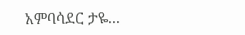አምባሳደር ታዬ...